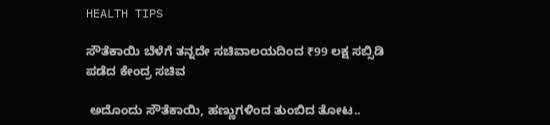HEALTH TIPS

ಸೌತೆಕಾಯಿ ಬೆಳೆಗೆ ತನ್ನದೇ ಸಚಿವಾಲಯದಿಂದ ₹99 ಲಕ್ಷ ಸಬ್ಸಿಡಿ ಪಡೆದ ಕೇಂದ್ರ ಸಚಿವ

 ಅದೊಂದು ಸೌತೆಕಾಯಿ, ಹಣ್ಣುಗಳಿಂದ ತುಂಬಿದ ತೋಟ..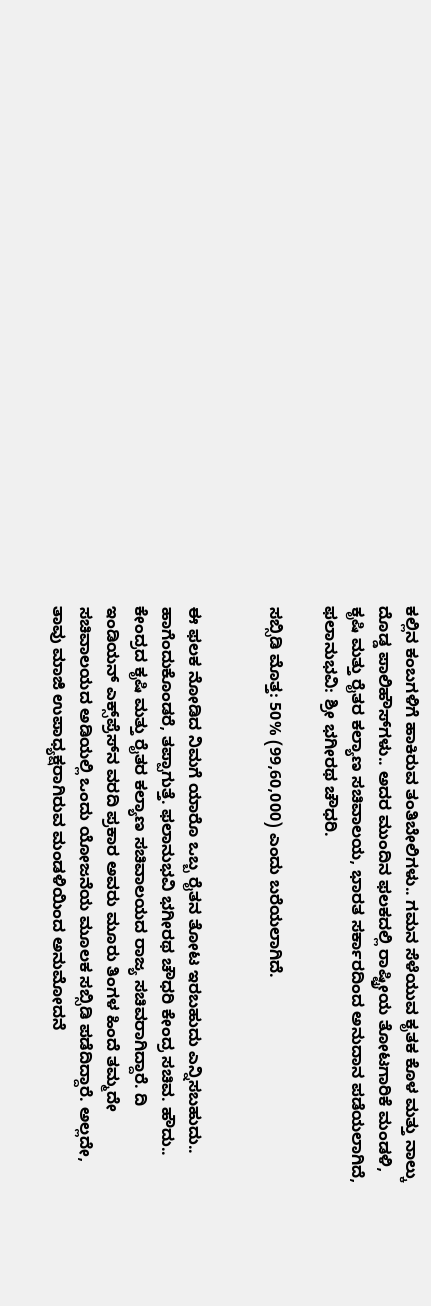ಕಲ್ಲಿನ ಕಂಬಗಳಿಗೆ ಹಾಕಿರುವ ತಂತಿಬೇಲಿಗಳು.. ಗಮನ ಸೆಳೆಯುವ ಕೃತಕ ಕೊಳ ಮತ್ತು ನಾಲ್ಕು ದೊಡ್ಡ ಪಾಲಿಹೌಸ್‌ಗಳು.. ಅದರ ಮುಂದಿನ ಫಲಕದಲ್ಲಿ ರಾಷ್ಟ್ರೀಯ ತೋಟಗಾರಿಕೆ ಮಂಡಳಿ, ಕೃಷಿ ಮತ್ತು ರೈತರ ಕಲ್ಯಾಣ ಸಚಿವಾಲಯ, ಭಾರತ ಸರ್ಕಾರದಿಂದ ಅನುದಾನ ಪಡೆಯಲಾಗಿದೆ, ಫಲಾನುಭವಿ: ಶ್ರೀ ಭಗೀರಥ ಚೌಧರಿ.

ಸಬ್ಸಿಡಿ ಮೊತ್ತ: 50% (99,60,000) ಎಂದು ಬರೆಯಲಾಗಿದೆ.


ಈ ಫಲಕ ನೋಡಿದ ನಿಮಗೆ ಯಾರೊ ಒಬ್ಬ ರೈತನ ತೋಟ ಇರಬಹುದು ಎನ್ನಿಸಬಹುದು.. ಹಾಗೆಂದುಕೊಂಡರೆ, ತಪ್ಪಾಗುತ್ತೆ. ಫಲಾನುಭವಿ ಭಗೀರಥ ಚೌಧರಿ ಕೇಂದ್ರ ಸಚಿವ. ಹೌದು.. ಕೇಂದ್ರದ ಕೃಷಿ ಮತ್ತು ರೈತರ ಕಲ್ಯಾಣ ಸಚಿವಾಲಯದ ರಾಜ್ಯ ಸಚಿವರಾಗಿದ್ದಾರೆ. ದಿ ಇಂಡಿಯನ್ ಎಕ್ಸ್‌ಪ್ರೆಸ್‌ನ ವರದಿ ಪ್ರಕಾರ ಅವರು ಮೂರು ತಿಂಗಳ ಹಿಂದೆ ತಮ್ಮದೇ ಸಚಿವಾಲಯದ ಅಡಿಯಲ್ಲಿ ಒಂದು ಯೋಜನೆಯ ಮೂಲಕ ಸಬ್ಸಿಡಿ ಪಡೆದಿದ್ದಾರೆ. ಅಲ್ಲದೇ, ತಾವು ಮಾಜಿ ಉಪಾಧ್ಯಕ್ಷರಾಗಿರುವ ಮಂಡಳಿಯಿಂದ ಅನುಮೋದನೆ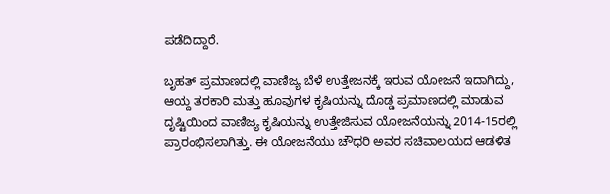ಪಡೆದಿದ್ದಾರೆ.

ಬೃಹತ್ ಪ್ರಮಾಣದಲ್ಲಿ ವಾಣಿಜ್ಯ ಬೆಳೆ ಉತ್ತೇಜನಕ್ಕೆ ಇರುವ ಯೋಜನೆ ಇದಾಗಿದ್ದು, ಆಯ್ದ ತರಕಾರಿ ಮತ್ತು ಹೂವುಗಳ ಕೃಷಿಯನ್ನು ದೊಡ್ಡ ಪ್ರಮಾಣದಲ್ಲಿ ಮಾಡುವ ದೃಷ್ಟಿಯಿಂದ ವಾಣಿಜ್ಯ ಕೃಷಿಯನ್ನು ಉತ್ತೇಜಿಸುವ ಯೋಜನೆಯನ್ನು 2014-15ರಲ್ಲಿ ಪ್ರಾರಂಭಿಸಲಾಗಿತ್ತು. ಈ ಯೋಜನೆಯು ಚೌಧರಿ ಅವರ ಸಚಿವಾಲಯದ ಆಡಳಿತ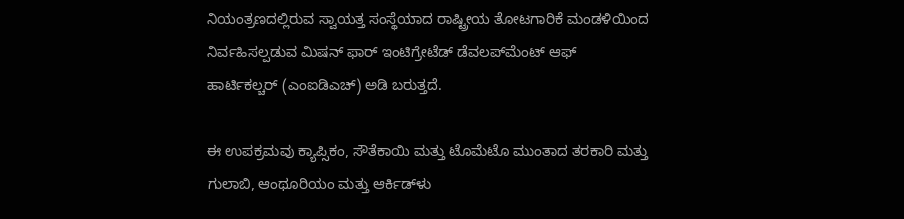ನಿಯಂತ್ರಣದಲ್ಲಿರುವ ಸ್ವಾಯತ್ತ ಸಂಸ್ಥೆಯಾದ ರಾಷ್ಟ್ರೀಯ ತೋಟಗಾರಿಕೆ ಮಂಡಳಿಯಿಂದ ನಿರ್ವಹಿಸಲ್ಪಡುವ ಮಿಷನ್ ಫಾರ್ ಇಂಟಿಗ್ರೇಟೆಡ್ ಡೆವಲಪ್‌ಮೆಂಟ್ ಆಫ್ ಹಾರ್ಟಿಕಲ್ಚರ್ (ಎಂಐಡಿಎಚ್) ಅಡಿ ಬರುತ್ತದೆ.

ಈ ಉಪಕ್ರಮವು ಕ್ಯಾಪ್ಸಿಕಂ, ಸೌತೆಕಾಯಿ ಮತ್ತು ಟೊಮೆಟೊ ಮುಂತಾದ ತರಕಾರಿ ಮತ್ತು ಗುಲಾಬಿ, ಆಂಥೂರಿಯಂ ಮತ್ತು ಆರ್ಕಿಡ್‌ಳು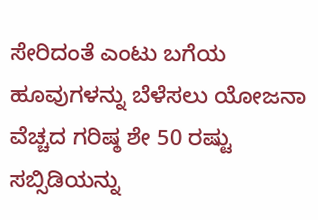ಸೇರಿದಂತೆ ಎಂಟು ಬಗೆಯ ಹೂವುಗಳನ್ನು ಬೆಳೆಸಲು ಯೋಜನಾ ವೆಚ್ಚದ ಗರಿಷ್ಠ ಶೇ 50 ರಷ್ಟು ಸಬ್ಸಿಡಿಯನ್ನು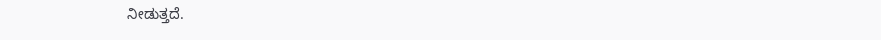ನೀಡುತ್ತದೆ.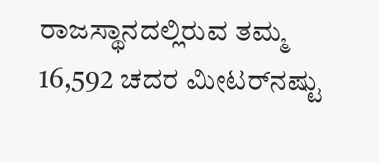ರಾಜಸ್ಥಾನದಲ್ಲಿರುವ ತಮ್ಮ 16,592 ಚದರ ಮೀಟರ್‌ನಷ್ಟು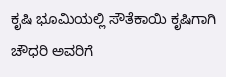ಕೃಷಿ ಭೂಮಿಯಲ್ಲಿ ಸೌತೆಕಾಯಿ ಕೃಷಿಗಾಗಿ ಚೌಧರಿ ಅವರಿಗೆ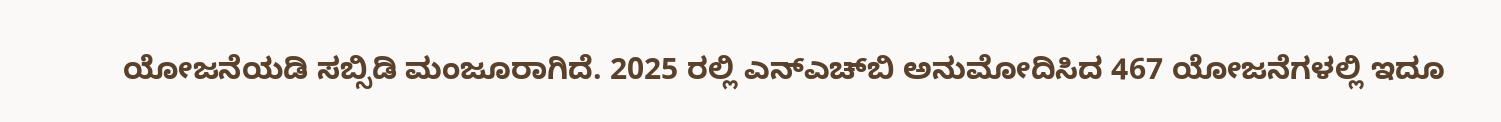ಯೋಜನೆಯಡಿ ಸಬ್ಸಿಡಿ ಮಂಜೂರಾಗಿದೆ. 2025 ರಲ್ಲಿ ಎನ್‌ಎಚ್‌ಬಿ ಅನುಮೋದಿಸಿದ 467 ಯೋಜನೆಗಳಲ್ಲಿ ಇದೂ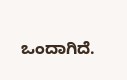ಒಂದಾಗಿದೆ.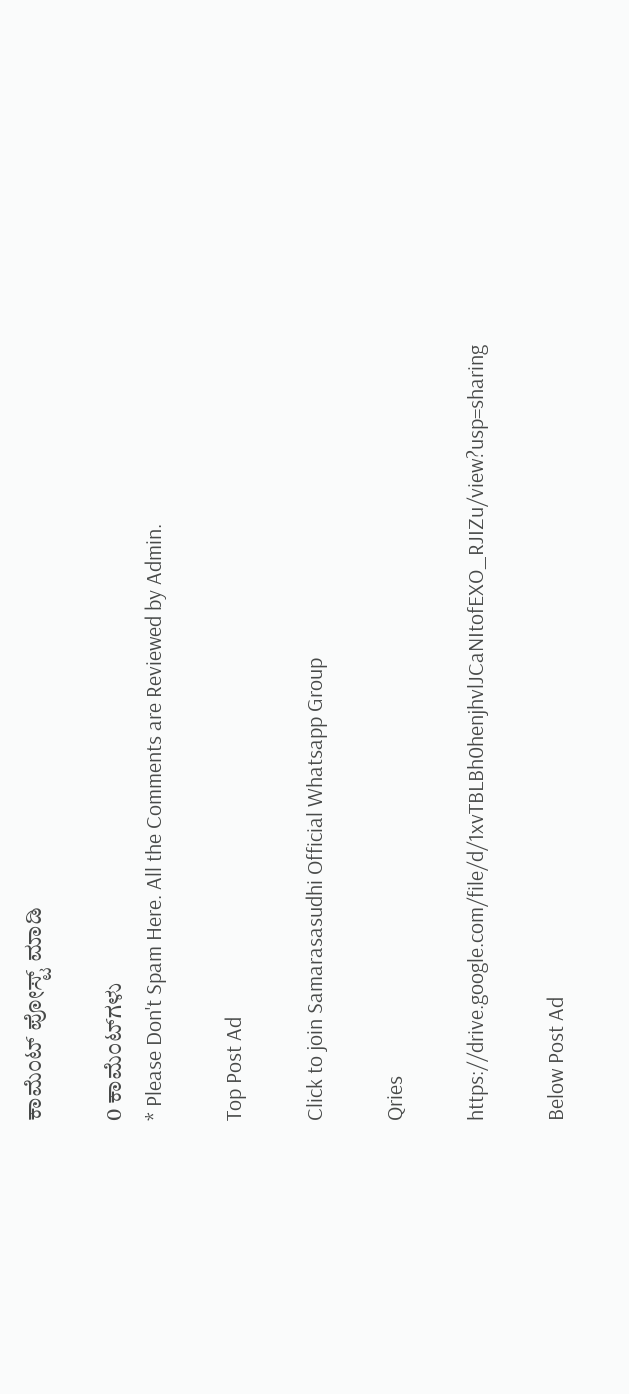ಕಾಮೆಂಟ್‌‌ ಪೋಸ್ಟ್‌ ಮಾಡಿ

0 ಕಾಮೆಂಟ್‌ಗಳು
* Please Don't Spam Here. All the Comments are Reviewed by Admin.

Top Post Ad

Click to join Samarasasudhi Official Whatsapp Group

Qries

https://drive.google.com/file/d/1xvTBLBh0henjhvlJCaNItofEXO_RJIZu/view?usp=sharing

Below Post Ad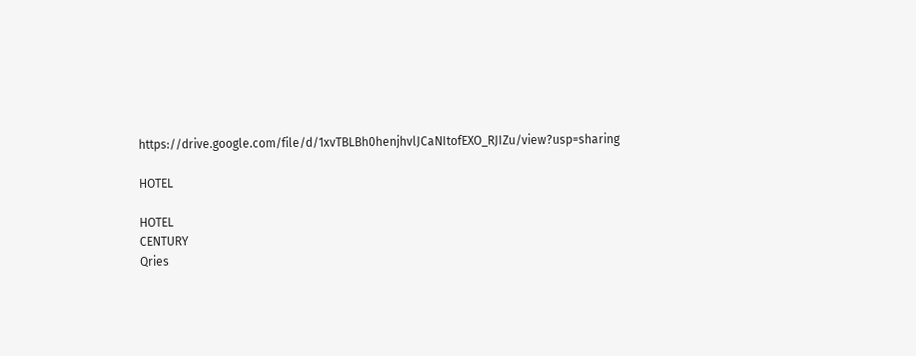https://drive.google.com/file/d/1xvTBLBh0henjhvlJCaNItofEXO_RJIZu/view?usp=sharing

HOTEL

HOTEL
CENTURY
Qries